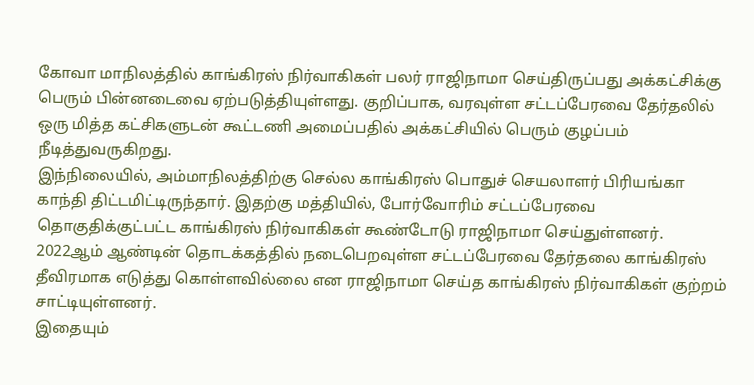கோவா மாநிலத்தில் காங்கிரஸ் நிர்வாகிகள் பலர் ராஜிநாமா செய்திருப்பது அக்கட்சிக்கு பெரும் பின்னடைவை ஏற்படுத்தியுள்ளது. குறிப்பாக, வரவுள்ள சட்டப்பேரவை தேர்தலில் ஒரு மித்த கட்சிகளுடன் கூட்டணி அமைப்பதில் அக்கட்சியில் பெரும் குழப்பம் நீடித்துவருகிறது.
இந்நிலையில், அம்மாநிலத்திற்கு செல்ல காங்கிரஸ் பொதுச் செயலாளர் பிரியங்கா காந்தி திட்டமிட்டிருந்தார். இதற்கு மத்தியில், போர்வோரிம் சட்டப்பேரவை தொகுதிக்குட்பட்ட காங்கிரஸ் நிர்வாகிகள் கூண்டோடு ராஜிநாமா செய்துள்ளனர். 2022ஆம் ஆண்டின் தொடக்கத்தில் நடைபெறவுள்ள சட்டப்பேரவை தேர்தலை காங்கிரஸ் தீவிரமாக எடுத்து கொள்ளவில்லை என ராஜிநாமா செய்த காங்கிரஸ் நிர்வாகிகள் குற்றம் சாட்டியுள்ளனர்.
இதையும்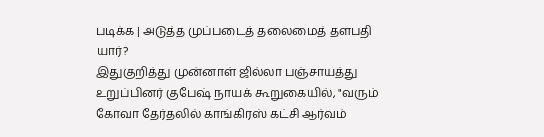படிக்க | அடுத்த முப்படைத் தலைமைத் தளபதி யார்?
இதுகுறித்து முன்னாள் ஜில்லா பஞ்சாயத்து உறுப்பினர் குபேஷ் நாயக் கூறுகையில், "வரும் கோவா தேர்தலில் காங்கிரஸ் கட்சி ஆர்வம்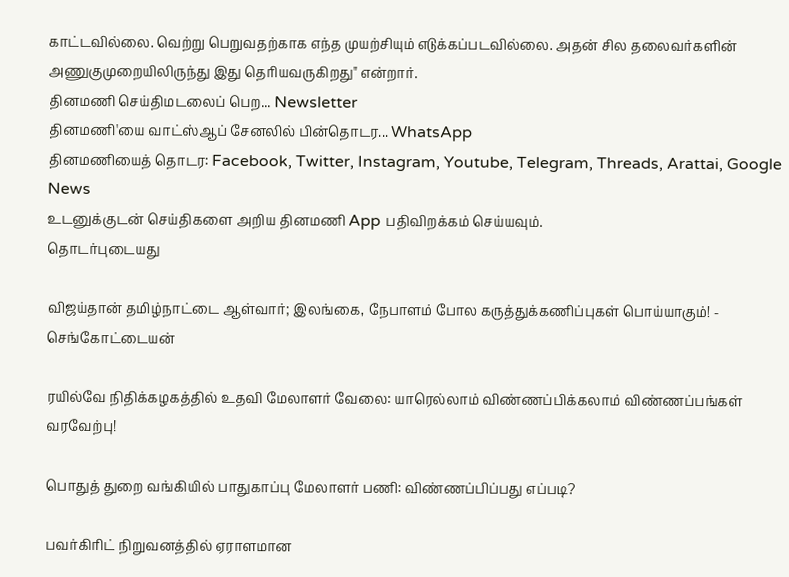காட்டவில்லை. வெற்று பெறுவதற்காக எந்த முயற்சியும் எடுக்கப்படவில்லை. அதன் சில தலைவர்களின் அணுகுமுறையிலிருந்து இது தெரியவருகிறது" என்றார்.
தினமணி செய்திமடலைப் பெற... Newsletter
தினமணி'யை வாட்ஸ்ஆப் சேனலில் பின்தொடர... WhatsApp
தினமணியைத் தொடர: Facebook, Twitter, Instagram, Youtube, Telegram, Threads, Arattai, Google News
உடனுக்குடன் செய்திகளை அறிய தினமணி App பதிவிறக்கம் செய்யவும்.
தொடர்புடையது

விஜய்தான் தமிழ்நாட்டை ஆள்வார்; இலங்கை, நேபாளம் போல கருத்துக்கணிப்புகள் பொய்யாகும்! - செங்கோட்டையன்

ரயில்வே நிதிக்கழகத்தில் உதவி மேலாளர் வேலை: யாரெல்லாம் விண்ணப்பிக்கலாம் விண்ணப்பங்கள் வரவேற்பு!

பொதுத் துறை வங்கியில் பாதுகாப்பு மேலாளர் பணி: விண்ணப்பிப்பது எப்படி?

பவர்கிரிட் நிறுவனத்தில் ஏராளமான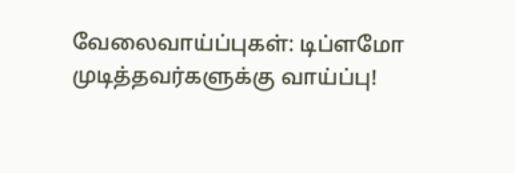வேலைவாய்ப்புகள்: டிப்ளமோ முடித்தவர்களுக்கு வாய்ப்பு!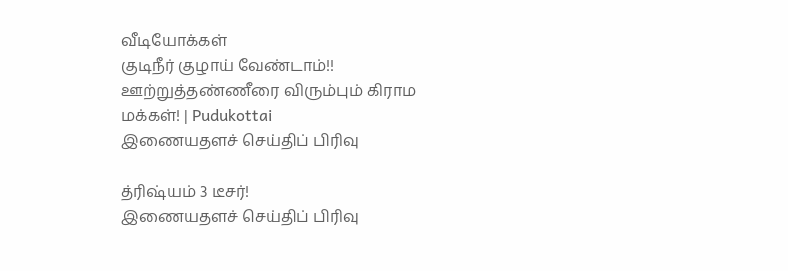வீடியோக்கள்
குடிநீர் குழாய் வேண்டாம்!! ஊற்றுத்தண்ணீரை விரும்பும் கிராம மக்கள்! | Pudukottai
இணையதளச் செய்திப் பிரிவு

த்ரிஷ்யம் 3 டீசர்!
இணையதளச் செய்திப் பிரிவு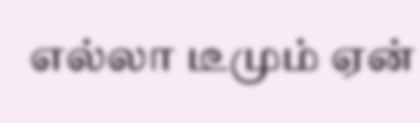எல்லா டீமும் ஏன்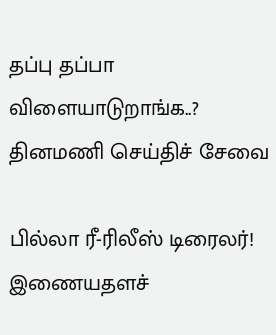தப்பு தப்பா விளையாடுறாங்க..?
தினமணி செய்திச் சேவை

பில்லா ரீ-ரிலீஸ் டிரைலர்!
இணையதளச்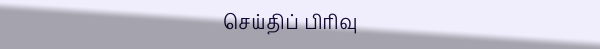செய்திப் பிரிவு